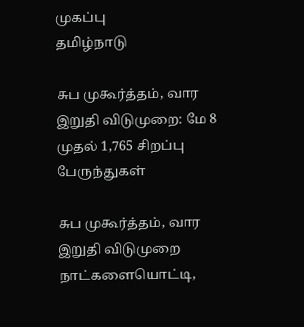முகப்பு
தமிழ்நாடு

சுப முகூர்த்தம், வார இறுதி விடுமுறை: மே 8 முதல் 1,765 சிறப்பு பேருந்துகள்

சுப முகூர்த்தம், வார இறுதி விடுமுறை நாட்களையொட்டி,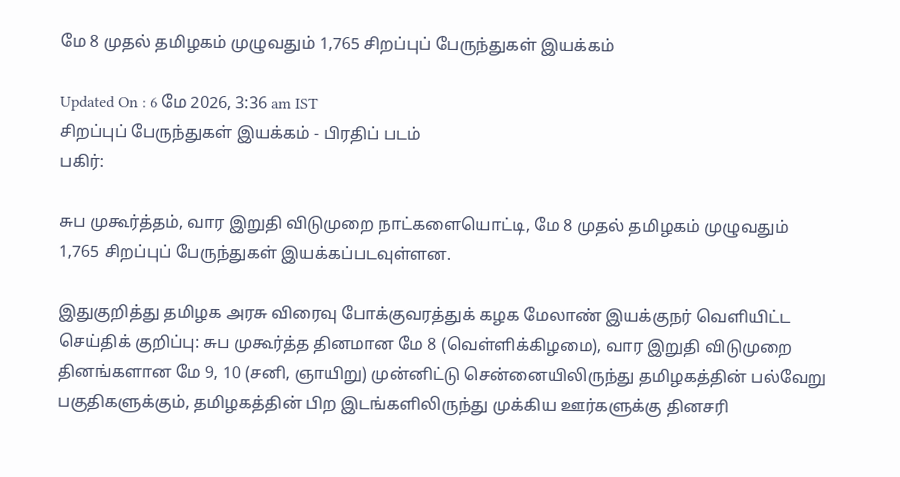மே 8 முதல் தமிழகம் முழுவதும் 1,765 சிறப்புப் பேருந்துகள் இயக்கம்

Updated On : 6 மே 2026, 3:36 am IST
சிறப்புப் பேருந்துகள் இயக்கம் - பிரதிப் படம்
பகிர்:

சுப முகூர்த்தம், வார இறுதி விடுமுறை நாட்களையொட்டி, மே 8 முதல் தமிழகம் முழுவதும் 1,765 சிறப்புப் பேருந்துகள் இயக்கப்படவுள்ளன.

இதுகுறித்து தமிழக அரசு விரைவு போக்குவரத்துக் கழக மேலாண் இயக்குநர் வெளியிட்ட செய்திக் குறிப்பு: சுப முகூர்த்த தினமான மே 8 (வெள்ளிக்கிழமை), வார இறுதி விடுமுறை தினங்களான மே 9, 10 (சனி, ஞாயிறு) முன்னிட்டு சென்னையிலிருந்து தமிழகத்தின் பல்வேறு பகுதிகளுக்கும், தமிழகத்தின் பிற இடங்களிலிருந்து முக்கிய ஊர்களுக்கு தினசரி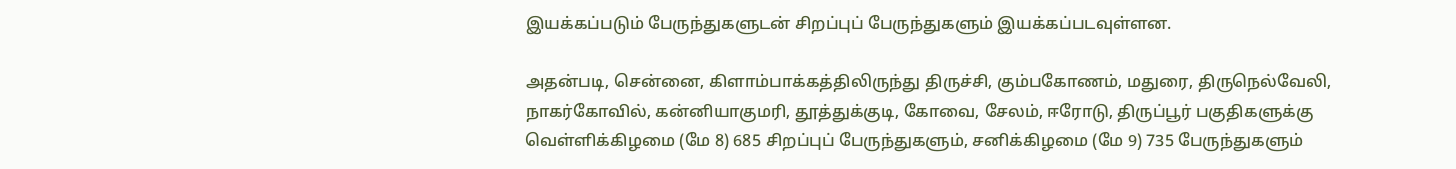இயக்கப்படும் பேருந்துகளுடன் சிறப்புப் பேருந்துகளும் இயக்கப்படவுள்ளன.

அதன்படி, சென்னை, கிளாம்பாக்கத்திலிருந்து திருச்சி, கும்பகோணம், மதுரை, திருநெல்வேலி, நாகர்கோவில், கன்னியாகுமரி, தூத்துக்குடி, கோவை, சேலம், ஈரோடு, திருப்பூர் பகுதிகளுக்கு வெள்ளிக்கிழமை (மே 8) 685 சிறப்புப் பேருந்துகளும், சனிக்கிழமை (மே 9) 735 பேருந்துகளும்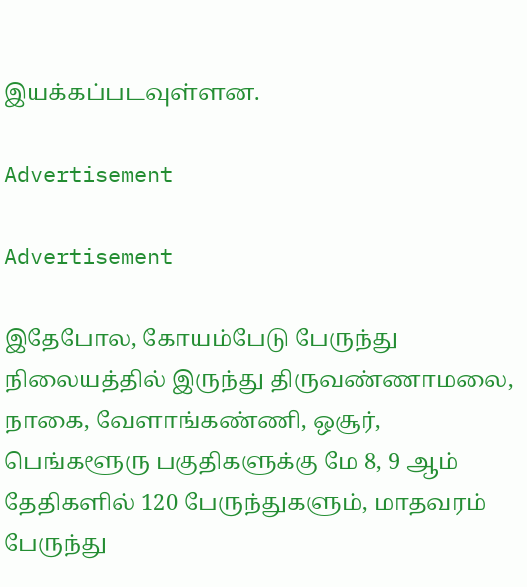இயக்கப்படவுள்ளன.

Advertisement

Advertisement

இதேபோல, கோயம்பேடு பேருந்து நிலையத்தில் இருந்து திருவண்ணாமலை, நாகை, வேளாங்கண்ணி, ஒசூர், பெங்களூரு பகுதிகளுக்கு மே 8, 9 ஆம் தேதிகளில் 120 பேருந்துகளும், மாதவரம் பேருந்து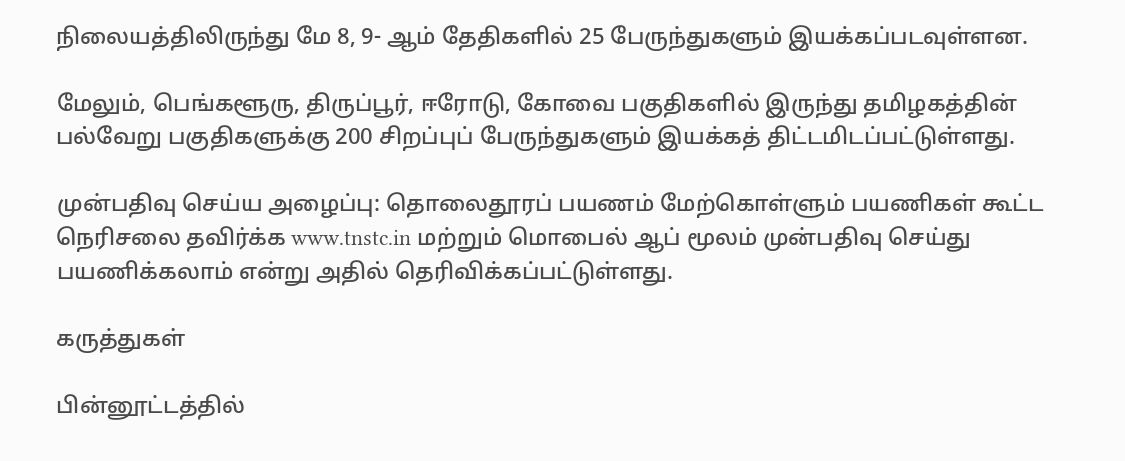நிலையத்திலிருந்து மே 8, 9- ஆம் தேதிகளில் 25 பேருந்துகளும் இயக்கப்படவுள்ளன.

மேலும், பெங்களூரு, திருப்பூர், ஈரோடு, கோவை பகுதிகளில் இருந்து தமிழகத்தின் பல்வேறு பகுதிகளுக்கு 200 சிறப்புப் பேருந்துகளும் இயக்கத் திட்டமிடப்பட்டுள்ளது.

முன்பதிவு செய்ய அழைப்பு: தொலைதூரப் பயணம் மேற்கொள்ளும் பயணிகள் கூட்ட நெரிசலை தவிர்க்க www.tnstc.in மற்றும் மொபைல் ஆப் மூலம் முன்பதிவு செய்து பயணிக்கலாம் என்று அதில் தெரிவிக்கப்பட்டுள்ளது.

கருத்துகள்

பின்னூட்டத்தில்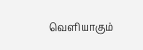வெளியாகும்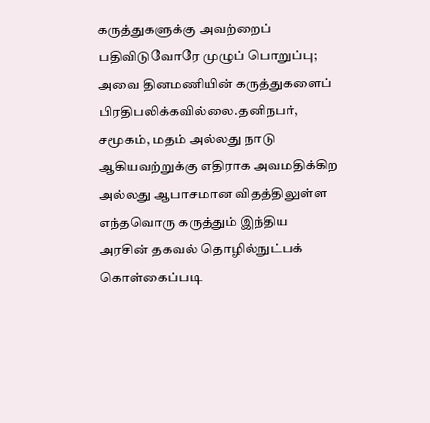கருத்துகளுக்கு அவற்றைப் பதிவிடுவோரே முழுப் பொறுப்பு; அவை தினமணியின் கருத்துகளைப் பிரதிபலிக்கவில்லை.தனிநபர், சமூகம், மதம் அல்லது நாடு ஆகியவற்றுக்கு எதிராக அவமதிக்கிற அல்லது ஆபாசமான விதத்திலுள்ள எந்தவொரு கருத்தும் இந்திய அரசின் தகவல் தொழில்நுட்பக் கொள்கைப்படி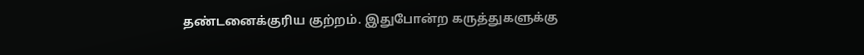தண்டனைக்குரிய குற்றம். இதுபோன்ற கருத்துகளுக்கு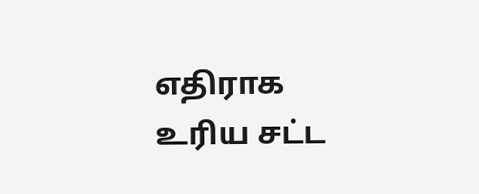எதிராக உரிய சட்ட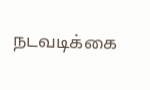நடவடிக்கை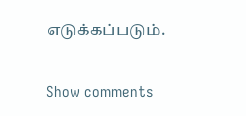எடுக்கப்படும்.

Show comments